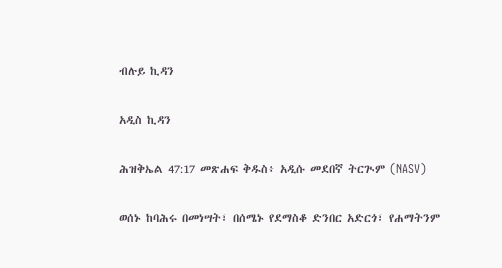ብሉይ ኪዳን

አዲስ ኪዳን

ሕዝቅኤል 47:17 መጽሐፍ ቅዱስ፥ አዲሱ መደበኛ ትርጒም (NASV)

ወሰኑ ከባሕሩ በመነሣት፣ በሰሜኑ የደማስቆ ድንበር አድርጎ፣ የሐማትንም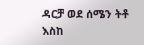ዳርቻ ወደ ሰሜን ትቶ እስከ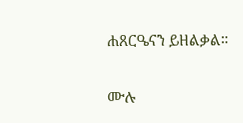ሐጸርዔናን ይዘልቃል።

ሙሉ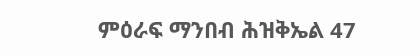ምዕራፍ ማንበብ ሕዝቅኤል 47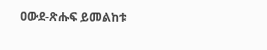ዐውደ-ጽሑፍ ይመልከቱ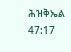ሕዝቅኤል 47:17